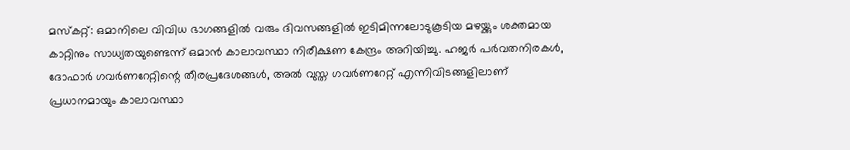മസ്കറ്റ്: ഒമാനിലെ വിവിധ ഭാഗങ്ങളിൽ വരും ദിവസങ്ങളിൽ ഇടിമിന്നലോടുകൂടിയ മഴയ്ക്കും ശക്തമായ കാറ്റിനും സാധ്യതയുണ്ടെന്ന് ഒമാൻ കാലാവസ്ഥാ നിരീക്ഷണ കേന്ദ്രം അറിയിച്ചു. ഹജർ പർവതനിരകൾ, ദോഫാർ ഗവർണറേറ്റിന്റെ തീരപ്രദേശങ്ങൾ, അൽ വുസ്ത ഗവർണറേറ്റ് എന്നിവിടങ്ങളിലാണ് പ്രധാനമായും കാലാവസ്ഥാ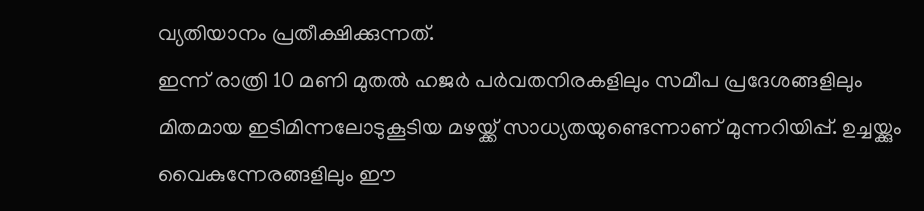വ്യതിയാനം പ്രതീക്ഷിക്കുന്നത്.
ഇന്ന് രാത്രി 10 മണി മുതൽ ഹജർ പർവതനിരകളിലും സമീപ പ്രദേശങ്ങളിലും മിതമായ ഇടിമിന്നലോടുകൂടിയ മഴയ്ക്ക് സാധ്യതയുണ്ടെന്നാണ് മുന്നറിയിപ്പ്. ഉച്ചയ്ക്കും വൈകുന്നേരങ്ങളിലും ഈ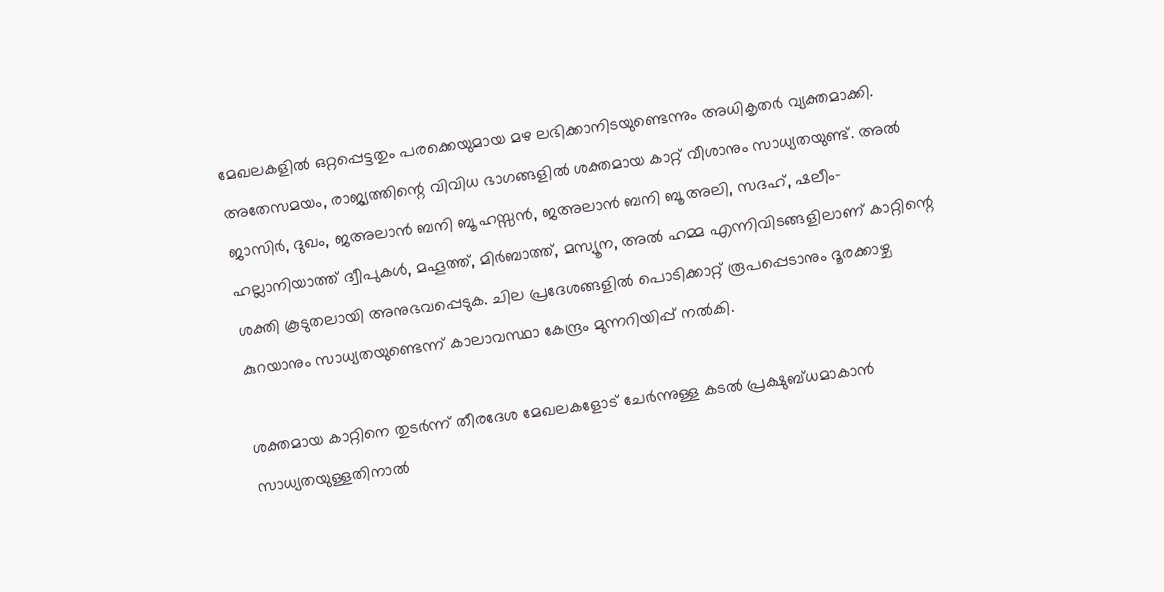മേഖലകളിൽ ഒറ്റപ്പെട്ടതും പരക്കെയുമായ മഴ ലഭിക്കാനിടയുണ്ടെന്നും അധികൃതർ വ്യക്തമാക്കി.
അതേസമയം, രാജ്യത്തിന്റെ വിവിധ ഭാഗങ്ങളിൽ ശക്തമായ കാറ്റ് വീശാനും സാധ്യതയുണ്ട്. അൽ ജാസിർ, ദുഖം, ജഅലാൻ ബനി ബൂ ഹസ്സൻ, ജഅലാൻ ബനി ബൂ അലി, സദഹ്, ഷലീം-ഹല്ലാനിയാത്ത് ദ്വീപുകൾ, മഹൂത്ത്, മിർബാത്ത്, മസ്യൂന, അൽ ഹമ്മ എന്നിവിടങ്ങളിലാണ് കാറ്റിന്റെ ശക്തി കൂടുതലായി അനുഭവപ്പെടുക. ചില പ്രദേശങ്ങളിൽ പൊടിക്കാറ്റ് രൂപപ്പെടാനും ദൂരക്കാഴ്ച കുറയാനും സാധ്യതയുണ്ടെന്ന് കാലാവസ്ഥാ കേന്ദ്രം മുന്നറിയിപ്പ് നൽകി.

ശക്തമായ കാറ്റിനെ തുടർന്ന് തീരദേശ മേഖലകളോട് ചേർന്നുള്ള കടൽ പ്രക്ഷുബ്ധമാകാൻ സാധ്യതയുള്ളതിനാൽ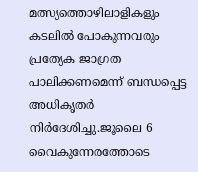മത്സ്യത്തൊഴിലാളികളും കടലിൽ പോകുന്നവരും പ്രത്യേക ജാഗ്രത പാലിക്കണമെന്ന് ബന്ധപ്പെട്ട അധികൃതർ നിർദേശിച്ചു.ജൂലൈ 6 വൈകുന്നേരത്തോടെ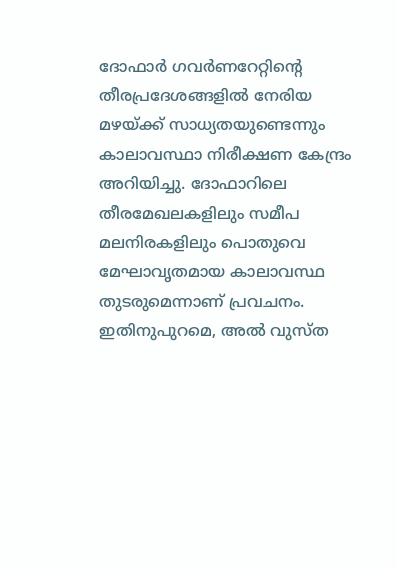ദോഫാർ ഗവർണറേറ്റിന്റെ തീരപ്രദേശങ്ങളിൽ നേരിയ മഴയ്ക്ക് സാധ്യതയുണ്ടെന്നും കാലാവസ്ഥാ നിരീക്ഷണ കേന്ദ്രം അറിയിച്ചു. ദോഫാറിലെ തീരമേഖലകളിലും സമീപ മലനിരകളിലും പൊതുവെ മേഘാവൃതമായ കാലാവസ്ഥ തുടരുമെന്നാണ് പ്രവചനം.
ഇതിനുപുറമെ, അൽ വുസ്ത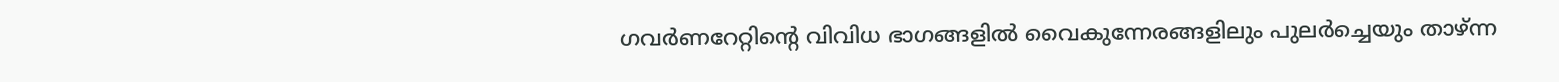ഗവർണറേറ്റിന്റെ വിവിധ ഭാഗങ്ങളിൽ വൈകുന്നേരങ്ങളിലും പുലർച്ചെയും താഴ്ന്ന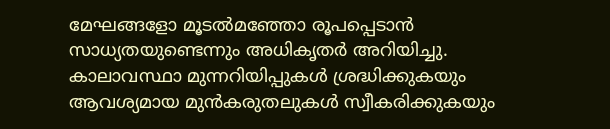മേഘങ്ങളോ മൂടൽമഞ്ഞോ രൂപപ്പെടാൻ സാധ്യതയുണ്ടെന്നും അധികൃതർ അറിയിച്ചു. കാലാവസ്ഥാ മുന്നറിയിപ്പുകൾ ശ്രദ്ധിക്കുകയും ആവശ്യമായ മുൻകരുതലുകൾ സ്വീകരിക്കുകയും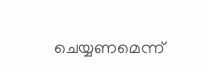ചെയ്യണമെന്ന്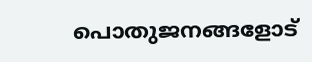പൊതുജനങ്ങളോട്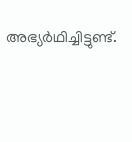അഭ്യർഥിച്ചിട്ടുണ്ട്.